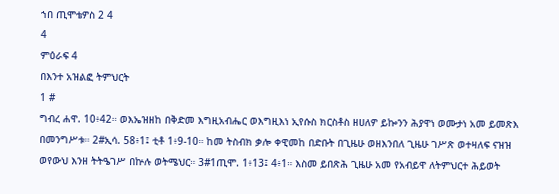ኀበ ጢሞቴዎስ 2 4
4
ምዕራፍ 4
በእንተ አዝልፎ ትምህርት
1 #
ግብረ ሐዋ. 10፥42። ወእኤዝዘከ በቅድመ እግዚአብሔር ወእግዚእነ ኢየሱስ ክርስቶስ ዘሀለዎ ይኰንን ሕያዋነ ወሙታነ አመ ይመጽእ በመንግሥቱ። 2#ኢሳ. 58፥1፤ ቲቶ 1፥9-10። ከመ ትስብክ ቃሎ ቀዊመከ በድቡት በጊዜሁ ወዘእንበለ ጊዜሁ ገሥጽ ወተዛለፍ ናዝዝ ወየውህ እንዘ ትትዔገሥ በኵሉ ወትሜህር። 3#1ጢሞ. 1፥13፤ 4፥1። እስመ ይበጽሕ ጊዜሁ አመ የአብይዋ ለትምህርተ ሕይወት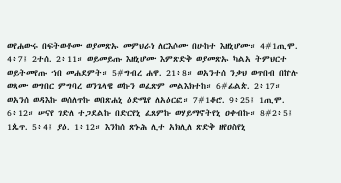ወየሐውሩ በፍትወቶሙ ወያመጽኡ መምህራነ ለርእሶሙ በሁከተ እዘኒሆሙ። 4#1ጢሞ. 4፥7፤ 2ተሰ. 2፥11። ወይመይጡ እዘኒሆሙ እምጽድቅ ወያመጽኡ ካልአ ትምህርተ ወይትመየጡ ኀበ መሐደምት። 5#ግብረ ሐዋ. 21፥8። ወአንተሰ ንቃህ ወጥበብ በኵሉ ወጻሙ ወግበር ምግባረ ወንጌላዌ ወኩን ወፈጽም መልእክተከ። 6#ፊልጵ. 2፥17። ወአንሰ ወዳእኩ ወሰለጥኩ ወበጽሐኒ ዕድሜየ ለአዕርፎ። 7#1ቆሮ. 9፥25፤ 1ጢሞ. 6፥12። ሠናየ ገድለ ተጋደልኩ በድርየኒ ፈጸምኩ ወሃይማኖትየኒ ዐቀብኩ። 8#2፥5፤ 1ጴጥ. 5፥4፤ ያዕ. 1፥12። እንከሰ ጽኑሕ ሊተ አክሊለ ጽድቅ ዘየዐስየኒ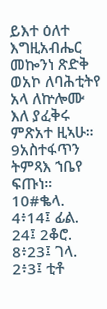ይእተ ዕለተ እግዚአብሔር መኰንነ ጽድቅ ወአኮ ለባሕቲትየ አላ ለኵሎሙ እለ ያፈቅሩ ምጽአተ ዚኣሁ። 9አስተፋጥን ትምጻእ ኀቤየ ፍጡነ። 10#ቈላ. 4፥14፤ ፊል. 24፤ 2ቆሮ. 8፥23፤ ገላ. 2፥3፤ ቲቶ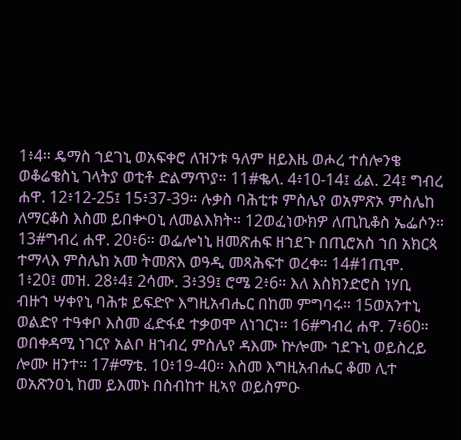1፥4። ዴማስ ኀደገኒ ወአፍቀሮ ለዝንቱ ዓለም ዘይእዜ ወሖረ ተሰሎንቄ ወቆሬቄስኒ ገላትያ ወቲቶ ድልማጥያ። 11#ቈላ. 4፥10-14፤ ፊል. 24፤ ግብረ ሐዋ. 12፥12-25፤ 15፥37-39። ሉቃስ ባሕቲቱ ምስሌየ ወአምጽኦ ምስሌከ ለማርቆስ እስመ ይበቍዐኒ ለመልእክት። 12ወፈነውክዎ ለጢኪቆስ ኤፌሶን። 13#ግብረ ሐዋ. 20፥6። ወፌሎነኒ ዘመጽሐፍ ዘኀደጉ በጢሮአስ ኀበ አክርጳ ተማላእ ምስሌከ አመ ትመጽእ ወዓዲ መጻሕፍተ ወረቀ። 14#1ጢሞ. 1፥20፤ መዝ. 28፥4፤ 2ሳሙ. 3፥39፤ ሮሜ 2፥6። እለ እስክንድሮስ ነሃቢ ብዙኀ ሣቀየኒ ባሕቱ ይፍድዮ እግዚአብሔር በከመ ምግባሩ። 15ወአንተኒ ወልድየ ተዓቀቦ እስመ ፈድፋደ ተቃወሞ ለነገርነ። 16#ግብረ ሐዋ. 7፥60። ወበቀዳሚ ነገርየ አልቦ ዘኀብረ ምስሌየ ዳእሙ ኵሎሙ ኀደጉኒ ወይስረይ ሎሙ ዘንተ። 17#ማቴ. 10፥19-40። እስመ እግዚአብሔር ቆመ ሊተ ወአጽንዐኒ ከመ ይእመኑ በስብከተ ዚኣየ ወይስምዑ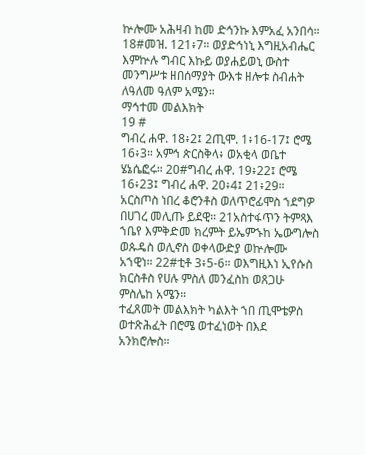ኵሎሙ አሕዛብ ከመ ድኅንኩ እምአፈ አንበሳ። 18#መዝ. 121፥7። ወያድኅነኒ እግዚአብሔር እምኵሉ ግብር እኩይ ወያሐይወኒ ውስተ መንግሥቱ ዘበሰማያት ውእቱ ዘሎቱ ስብሐት ለዓለመ ዓለም አሜን።
ማኅተመ መልእክት
19 #
ግብረ ሐዋ. 18፥2፤ 2ጢሞ. 1፥16-17፤ ሮሜ 16፥3። አምኅ ጵርስቅላ፥ ወአቂላ ወቤተ ሄኔሴፎሩ። 20#ግብረ ሐዋ. 19፥22፤ ሮሜ 16፥23፤ ግብረ ሐዋ. 20፥4፤ 21፥29። አርስጦስ ነበረ ቆሮንቶስ ወለጥሮፊሞስ ኀደግዎ በሀገረ መሊጡ ይደዊ። 21አስተፋጥን ትምጻእ ኀቤየ እምቅድመ ክረምት ይኤምኁከ ኤውግሎስ ወጱዴስ ወሊኖስ ወቀላውድያ ወኵሎሙ አኀዊነ። 22#ቲቶ 3፥5-6። ወእግዚእነ ኢየሱስ ክርስቶስ የሀሉ ምስለ መንፈስከ ወጸጋሁ ምስሌከ አሜን።
ተፈጸመት መልእክት ካልእት ኀበ ጢሞቴዎስ ወተጽሕፈት በሮሜ ወተፈነወት በእደ አንክሮሎስ።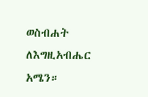ወስብሐት ለእግዚአብሔር አሜን።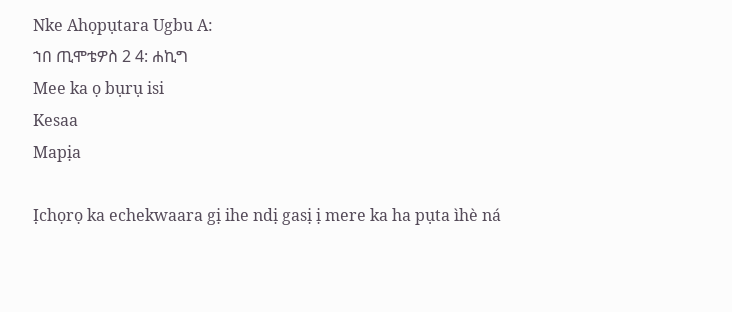Nke Ahọpụtara Ugbu A:
ኀበ ጢሞቴዎስ 2 4: ሐኪግ
Mee ka ọ bụrụ isi
Kesaa
Mapịa

Ịchọrọ ka echekwaara gị ihe ndị gasị ị mere ka ha pụta ìhè ná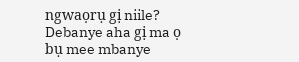ngwaọrụ gị niile? Debanye aha gị ma ọ bụ mee mbanye